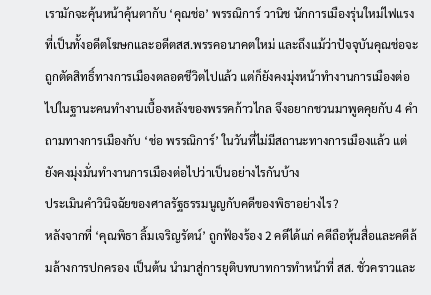เรามักจะคุ้นหน้าคุ้นตากับ ‘คุณช่อ’ พรรณิการ์ วานิช นักการเมืองรุ่นใหม่ไฟแรง ที่เป็นทั้งอดีตโฆษกและอดีตสส.พรรคอนาคตใหม่ และถึงแม้ว่าปัจจุบันคุณช่อจะถูกตัดสิทธิ์ทางการเมืองตลอดชีวิตไปแล้ว แต่ก็ยังคงมุ่งหน้าทำงานการเมืองต่อไปในฐานะคนทำงานเบื้องหลังของพรรคก้าวไกล จึงอยากชวนมาพูดคุยกับ 4 คำถามทางการเมืองกับ ‘ช่อ พรรณิการ์’ ในวันที่ไม่มีสถานะทางการเมืองแล้ว แต่ยังคงมุ่งมั่นทำงานการเมืองต่อไปว่าเป็นอย่างไรกันบ้าง
ประเมินคำวินิจฉัยของศาลรัฐธรรมนูญกับคดีของพิธาอย่างไร?
หลังจากที่ ‘คุณพิธา ลิ้มเจริญรัตน์’ ถูกฟ้องร้อง 2 คดีได้แก่ คดีถือหุ้นสื่อและคดีล้มล้างการปกครอง เป็นต้น นำมาสู่การยุติบทบาทการทำหน้าที่ สส. ชั่วคราวและ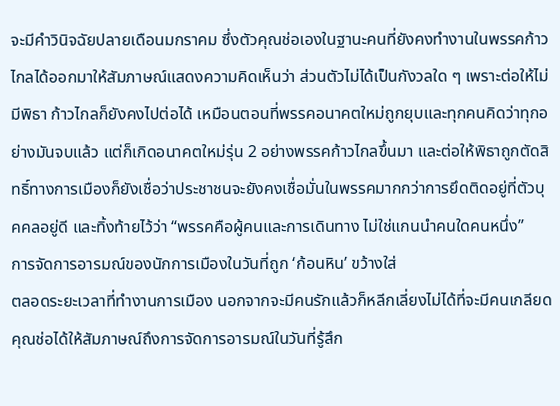จะมีคำวินิจฉัยปลายเดือนมกราคม ซึ่งตัวคุณช่อเองในฐานะคนที่ยังคงทำงานในพรรคก้าวไกลได้ออกมาให้สัมภาษณ์แสดงความคิดเห็นว่า ส่วนตัวไม่ได้เป็นกังวลใด ๆ เพราะต่อให้ไม่มีพิธา ก้าวไกลก็ยังคงไปต่อได้ เหมือนตอนที่พรรคอนาคตใหม่ถูกยุบและทุกคนคิดว่าทุกอย่างมันจบแล้ว แต่ก็เกิดอนาคตใหม่รุ่น 2 อย่างพรรคก้าวไกลขึ้นมา และต่อให้พิธาถูกตัดสิทธิ์ทางการเมืองก็ยังเชื่อว่าประชาชนจะยังคงเชื่อมั่นในพรรคมากกว่าการยึดติดอยู่ที่ตัวบุคคลอยู่ดี และทิ้งท้ายไว้ว่า “พรรคคือผู้คนและการเดินทาง ไม่ใช่แกนนำคนใดคนหนึ่ง”
การจัดการอารมณ์ของนักการเมืองในวันที่ถูก ‘ก้อนหิน’ ขว้างใส่
ตลอดระยะเวลาที่ทำงานการเมือง นอกจากจะมีคนรักแล้วก็หลีกเลี่ยงไม่ได้ที่จะมีคนเกลียด คุณช่อได้ให้สัมภาษณ์ถึงการจัดการอารมณ์ในวันที่รู้สึก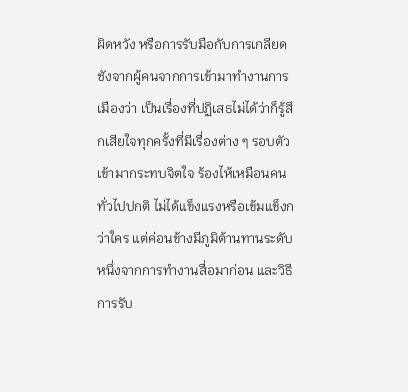ผิดหวัง หรือการรับมือกับการเกลียดชังจากผู้คนจากการเข้ามาทำงานการเมืองว่า เป็นเรื่องที่ปฏิเสธไม่ได้ว่าก็รู้สึกเสียใจทุกครั้งที่มีเรื่องต่าง ๆ รอบตัวเข้ามากระทบจิตใจ ร้องไห้เหมือนคนทั่วไปปกติ ไม่ได้แข็งแรงหรือเข้มแข็งกว่าใคร แต่ค่อนข้างมีภูมิต้านทานระดับหนึ่งจากการทำงานสื่อมาก่อน และวิธีการรับ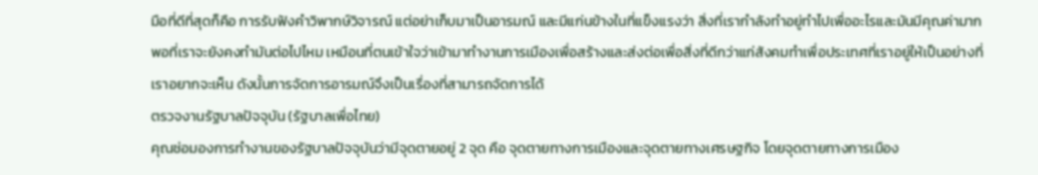มือที่ดีที่สุดก็คือ การรับฟังคำวิพากษ์วิจารณ์ แต่อย่าเก็บมาเป็นอารมณ์ และมีแก่นข้างในที่แข็งแรงว่า สิ่งที่เรากำลังทำอยู่ทำไปเพื่ออะไรและมันมีคุณค่ามากพอที่เราจะยังคงทำมันต่อไปไหม เหมือนที่ตนเข้าใจว่าเข้ามาทำงานการเมืองเพื่อสร้างและส่งต่อเพื่อสิ่งที่ดีกว่าแก่สังคมทำเพื่อประเทศที่เราอยู่ให้เป็นอย่างที่เราอยากจะเห็น ดังนั้นการจัดการอารมณ์จึงเป็นเรื่องที่สามารถจัดการได้
ตรวจงานรัฐบาลปัจจุบัน (รัฐบาลเพื่อไทย)
คุณช่อมองการทำงานของรัฐบาลปัจจุบันว่ามีจุดตายอยู่ 2 จุด คือ จุดตายทางการเมืองและจุดตายทางเศรษฐกิจ โดยจุดตายทางการเมือง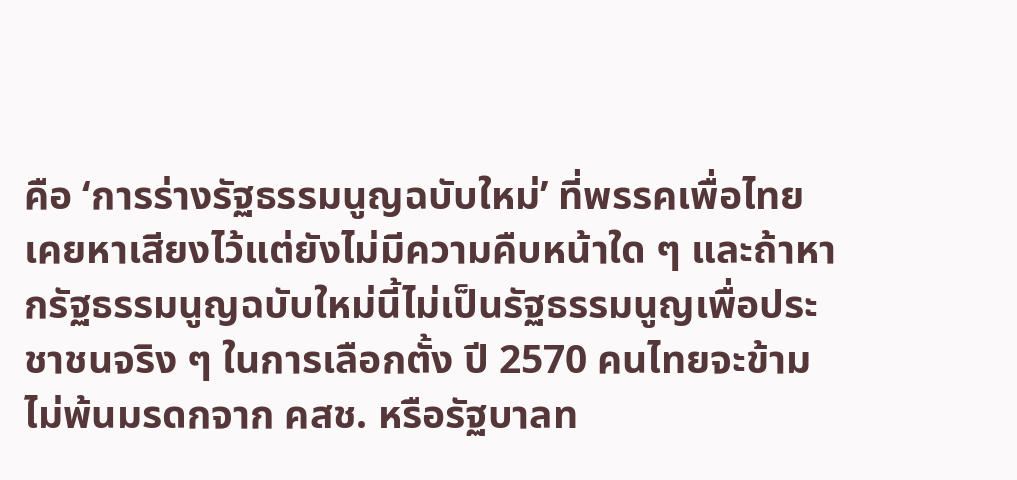คือ ‘การร่างรัฐธรรมนูญฉบับใหม่’ ที่พรรคเพื่อไทยเคยหาเสียงไว้แต่ยังไม่มีความคืบหน้าใด ๆ และถ้าหากรัฐธรรมนูญฉบับใหม่นี้ไม่เป็นรัฐธรรมนูญเพื่อประชาชนจริง ๆ ในการเลือกตั้ง ปี 2570 คนไทยจะข้ามไม่พ้นมรดกจาก คสช. หรือรัฐบาลท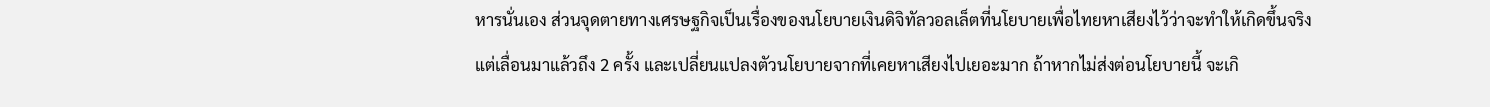หารนั่นเอง ส่วนจุดตายทางเศรษฐกิจเป็นเรื่องของนโยบายเงินดิจิทัลวอลเล็ตที่นโยบายเพื่อไทยหาเสียงไว้ว่าจะทำให้เกิดขึ้นจริง แต่เลื่อนมาแล้วถึง 2 ครั้ง และเปลี่ยนแปลงตัวนโยบายจากที่เคยหาเสียงไปเยอะมาก ถ้าหากไม่ส่งต่อนโยบายนี้ จะเกิ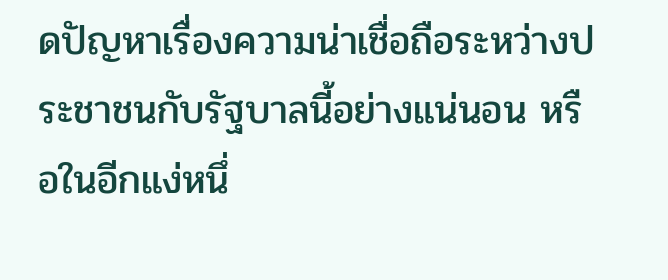ดปัญหาเรื่องความน่าเชื่อถือระหว่างประชาชนกับรัฐบาลนี้อย่างแน่นอน หรือในอีกแง่หนึ่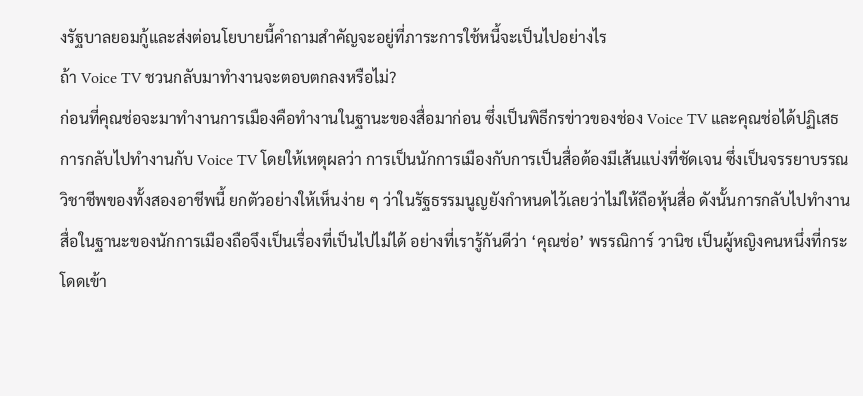งรัฐบาลยอมกู้และส่งต่อนโยบายนี้คำถามสำคัญจะอยู่ที่ภาระการใช้หนี้จะเป็นไปอย่างไร
ถ้า Voice TV ชวนกลับมาทำงานจะตอบตกลงหรือไม่?
ก่อนที่คุณช่อจะมาทำงานการเมืองคือทำงานในฐานะของสื่อมาก่อน ซึ่งเป็นพิธีกรข่าวของช่อง Voice TV และคุณช่อได้ปฏิเสธการกลับไปทำงานกับ Voice TV โดยให้เหตุผลว่า การเป็นนักการเมืองกับการเป็นสื่อต้องมีเส้นแบ่งที่ชัดเจน ซึ่งเป็นจรรยาบรรณวิชาชีพของทั้งสองอาชีพนี้ ยกตัวอย่างให้เห็นง่าย ๆ ว่าในรัฐธรรมนูญยังกำหนดไว้เลยว่าไม่ให้ถือหุ้นสื่อ ดังนั้นการกลับไปทำงานสื่อในฐานะของนักการเมืองถือจึงเป็นเรื่องที่เป็นไปไม่ได้ อย่างที่เรารู้กันดีว่า ‘คุณช่อ’ พรรณิการ์ วานิช เป็นผู้หญิงคนหนึ่งที่กระโดดเข้า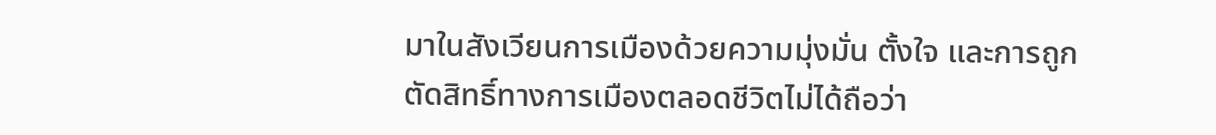มาในสังเวียนการเมืองด้วยความมุ่งมั่น ตั้งใจ และการถูกตัดสิทธิ์ทางการเมืองตลอดชีวิตไม่ได้ถือว่า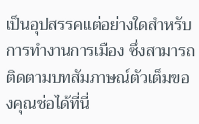เป็นอุปสรรคแต่อย่างใดสำหรับการทำงานการเมือง ซึ่งสามารถติดตามบทสัมภาษณ์ตัวเต็มของคุณช่อได้ที่นี่